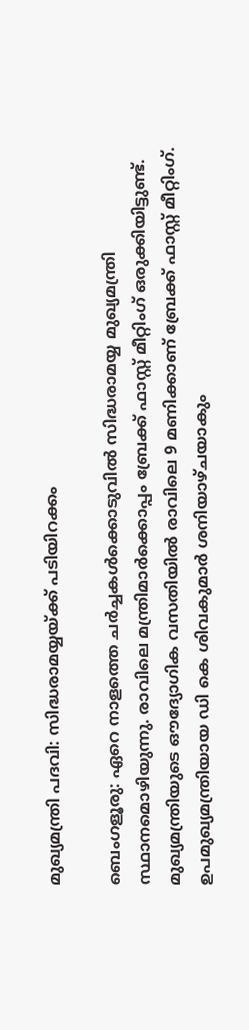മുഖ്യമന്ത്രി പദവി: സിദ്ധരാമയ്യയ്ക്ക് പടിയിറക്കം

ബെംഗളൂരു: ഏറെ നാളത്തെ ചര്‍ച്ചകള്‍ക്കൊടുവില്‍ സിദ്ധരാമയ്യ മുഖ്യമന്ത്രി സ്ഥാനമൊഴിയുന്നു. രാവിലെ മന്ത്രിമാര്‍ക്കൊപ്പം ബ്രേക്ക് ഫാസ്റ്റ് മീറ്റിംഗ് ഒരുക്കിയിട്ടുണ്ട്. മുഖ്യമന്ത്രിയുടെ ഔദ്യോഗിക വസതിയില്‍ രാവിലെ 9 മണിക്കാണ് ബ്രേക്ക് ഫാസ്റ്റ് മീറ്റിംഗ്. ഉപമുഖ്യമന്ത്രിയായ ഡി കെ ശിവകുമാര്‍ ശനിയാഴ്ചയാകും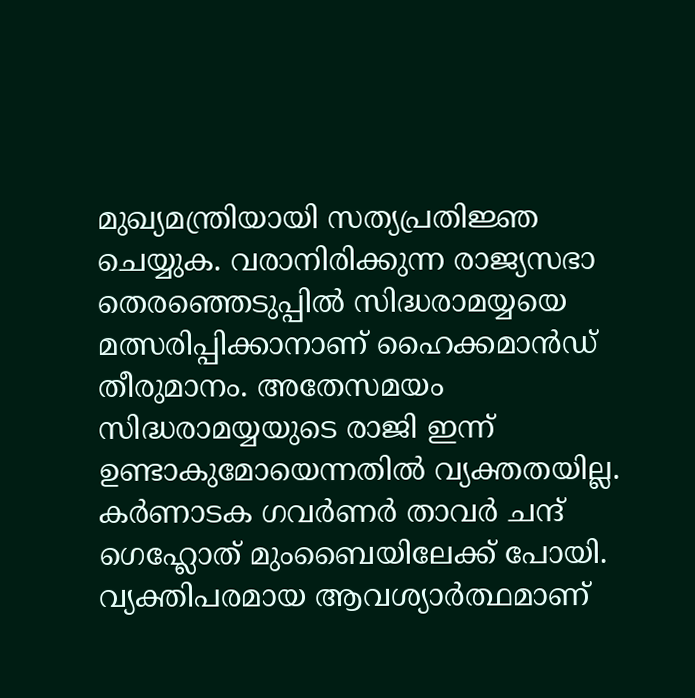മുഖ്യമന്ത്രിയായി സത്യപ്രതിജ്ഞ ചെയ്യുക. വരാനിരിക്കുന്ന രാജ്യസഭാ തെരഞ്ഞെടുപ്പില്‍ സിദ്ധരാമയ്യയെ മത്സരിപ്പിക്കാനാണ് ഹൈക്കമാന്‍ഡ് തീരുമാനം. അതേസമയം സിദ്ധരാമയ്യയുടെ രാജി ഇന്ന് ഉണ്ടാകുമോയെന്നതില്‍ വ്യക്തതയില്ല. കര്‍ണാടക ഗവര്‍ണര്‍ താവര്‍ ചന്ദ് ഗെഹ്ലോത് മുംബൈയിലേക്ക് പോയി. വ്യക്തിപരമായ ആവശ്യാര്‍ത്ഥമാണ്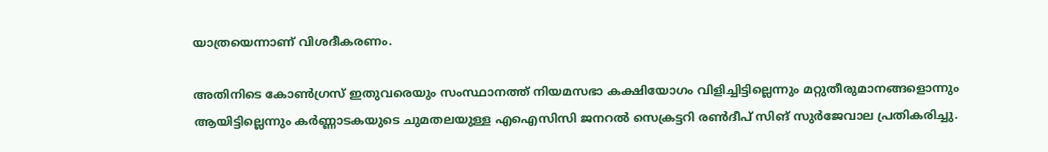യാത്രയെന്നാണ് വിശദീകരണം.

അതിനിടെ കോണ്‍ഗ്രസ് ഇതുവരെയും സംസ്ഥാനത്ത് നിയമസഭാ കക്ഷിയോഗം വിളിച്ചിട്ടില്ലെന്നും മറ്റുതീരുമാനങ്ങളൊന്നും ആയിട്ടില്ലെന്നും കര്‍ണ്ണാടകയുടെ ചുമതലയുള്ള എഐസിസി ജനറല്‍ സെക്രട്ടറി രണ്‍ദീപ് സിങ് സുര്‍ജേവാല പ്രതികരിച്ചു.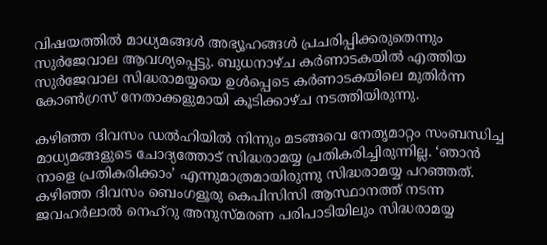വിഷയത്തില്‍ മാധ്യമങ്ങള്‍ അഭ്യൂഹങ്ങള്‍ പ്രചരിപ്പിക്കരുതെന്നും സുര്‍ജേവാല ആവശ്യപ്പെട്ടു. ബുധനാഴ്ച കര്‍ണാടകയില്‍ എത്തിയ സുര്‍ജേവാല സിദ്ധരാമയ്യയെ ഉള്‍പ്പെടെ കര്‍ണാടകയിലെ മുതിര്‍ന്ന കോണ്‍ഗ്രസ് നേതാക്കളുമായി കൂടിക്കാഴ്ച നടത്തിയിരുന്നു.

കഴിഞ്ഞ ദിവസം ഡല്‍ഹിയില്‍ നിന്നും മടങ്ങവെ നേതൃമാറ്റം സംബന്ധിച്ച മാധ്യമങ്ങളുടെ ചോദ്യത്തോട് സിദ്ധരാമയ്യ പ്രതികരിച്ചിരുന്നില്ല. ‘ഞാന്‍ നാളെ പ്രതികരിക്കാം’ എന്നുമാത്രമായിരുന്നു സിദ്ധരാമയ്യ പറഞ്ഞത്. കഴിഞ്ഞ ദിവസം ബെംഗളൂരു കെപിസിസി ആസ്ഥാനത്ത് നടന്ന ജവഹര്‍ലാല്‍ നെഹ്‌റു അനുസ്മരണ പരിപാടിയിലും സിദ്ധരാമയ്യ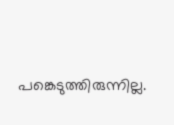പങ്കെടുത്തിരുന്നില്ല.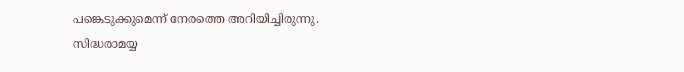പങ്കെടുക്കുമെന്ന് നേരത്തെ അറിയിച്ചിരുന്നു. സിദ്ധരാമയ്യ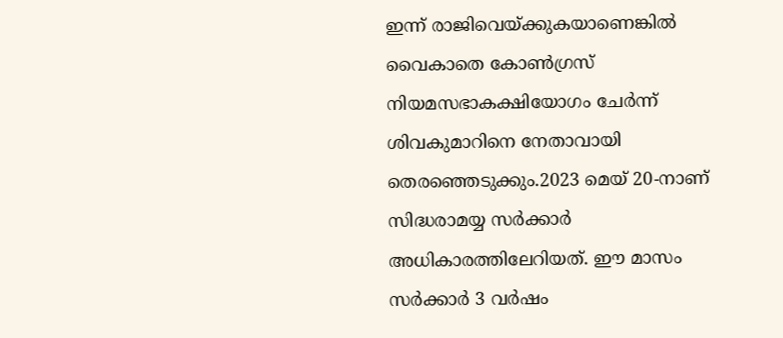ഇന്ന് രാജിവെയ്ക്കുകയാണെങ്കില്‍ വൈകാതെ കോണ്‍ഗ്രസ് നിയമസഭാകക്ഷിയോഗം ചേര്‍ന്ന് ശിവകുമാറിനെ നേതാവായി തെരഞ്ഞെടുക്കും.2023 മെയ് 20-നാണ് സിദ്ധരാമയ്യ സര്‍ക്കാര്‍ അധികാരത്തിലേറിയത്. ഈ മാസം സര്‍ക്കാര്‍ 3 വര്‍ഷം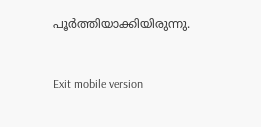പൂര്‍ത്തിയാക്കിയിരുന്നു.



Exit mobile version